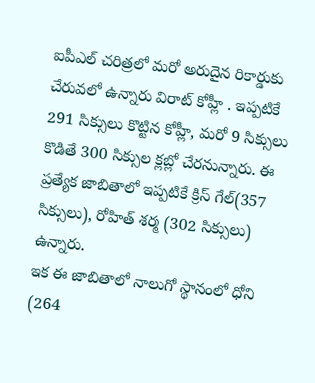ఐపీఎల్ చరిత్రలో మరో అరుదైన రికార్డుకు చేరువలో ఉన్నారు విరాట్ కోహ్లీ . ఇప్పటికే 291 సిక్సులు కొట్టిన కోహ్లీ, మరో 9 సిక్సులు కొడితే 300 సిక్సుల క్లబ్లో చేరనున్నారు. ఈ ప్రత్యేక జాబితాలో ఇప్పటికే క్రిస్ గేల్(357 సిక్సులు), రోహిత్ శర్మ (302 సిక్సులు) ఉన్నారు.
ఇక ఈ జాబితాలో నాలుగో స్థానంలో ధోని (264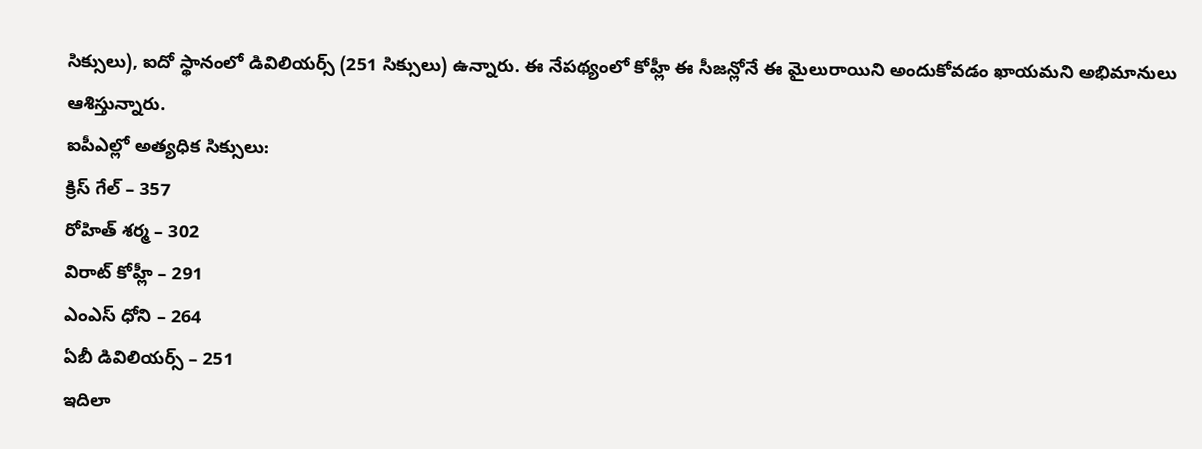సిక్సులు), ఐదో స్థానంలో డివిలియర్స్ (251 సిక్సులు) ఉన్నారు. ఈ నేపథ్యంలో కోహ్లీ ఈ సీజన్లోనే ఈ మైలురాయిని అందుకోవడం ఖాయమని అభిమానులు ఆశిస్తున్నారు.
ఐపీఎల్లో అత్యధిక సిక్సులు:
క్రిస్ గేల్ – 357
రోహిత్ శర్మ – 302
విరాట్ కోహ్లీ – 291
ఎంఎస్ ధోని – 264
ఏబీ డివిలియర్స్ – 251
ఇదిలా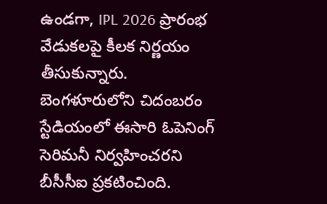ఉండగా, IPL 2026 ప్రారంభ వేడుకలపై కీలక నిర్ణయం తీసుకున్నారు. బెంగళూరులోని చిదంబరం స్టేడియంలో ఈసారి ఓపెనింగ్ సెరిమనీ నిర్వహించరని బీసీసీఐ ప్రకటించింది.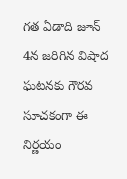గత ఏడాది జూన్ 4న జరిగిన విషాద ఘటనకు గౌరవ సూచకంగా ఈ నిర్ణయం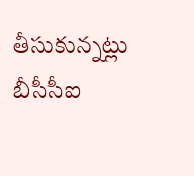తీసుకున్నట్లు బీసీసీఐ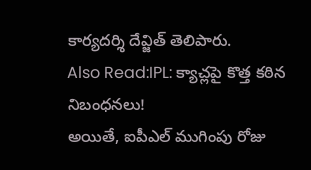కార్యదర్శి దేవ్జిత్ తెలిపారు.
Also Read:IPL: క్యాచ్లపై కొత్త కఠిన నిబంధనలు!
అయితే, ఐపీఎల్ ముగింపు రోజు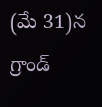(మే 31)న గ్రాండ్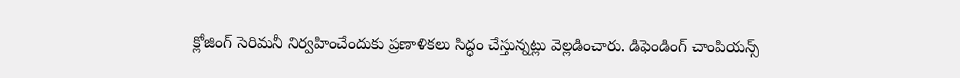క్లోజింగ్ సెరిమనీ నిర్వహించేందుకు ప్రణాళికలు సిద్ధం చేస్తున్నట్లు వెల్లడించారు. డిఫెండింగ్ చాంపియన్స్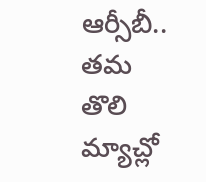ఆర్సీబీ.. తమ తొలి మ్యాచ్లో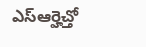ఎస్ఆర్హెచ్తో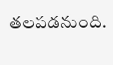తలపడనుంది.